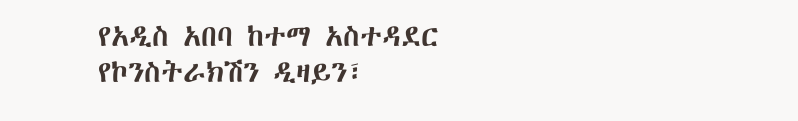የአዲስ አበባ ከተማ አስተዳደር የኮንስትራክሽን ዲዛይን፣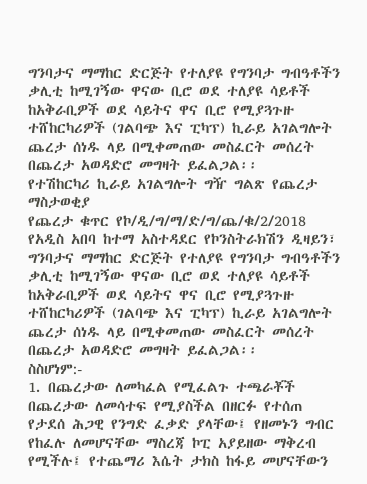ግንባታና ማማከር ድርጅት የተለያዩ የግንባታ ግብዓቶችን ቃሊቲ ከሚገኝው ዋናው ቢሮ ወደ ተለያዩ ሳይቶች ከአቅራቢዎች ወደ ሳይትና ዋና ቢሮ የሚያጓጉዙ ተሸከርካሪዎች (ገልባጭ እና ፒካፕ) ኪራይ አገልግሎት ጨረታ ሰነዱ ላይ በሚቀመጠው መስፈርት መሰረት በጨረታ አወዳድሮ መግዛት ይፈልጋል፡፡
የተሽከርካሪ ኪራይ አገልግሎት ግዥ ግልጽ የጨረታ ማስታወቂያ
የጨረታ ቁጥር የኮ/ዲ/ግ/ማ/ድ/ግ/ጨ/ቁ/2/2018
የአዲስ አበባ ከተማ አስተዳደር የኮንስትራክሽን ዲዛይን፣ ግንባታና ማማከር ድርጅት የተለያዩ የግንባታ ግብዓቶችን ቃሊቲ ከሚገኝው ዋናው ቢሮ ወደ ተለያዩ ሳይቶች ከአቅራቢዎች ወደ ሳይትና ዋና ቢሮ የሚያጓጉዙ ተሸከርካሪዎች (ገልባጭ እና ፒካፕ) ኪራይ አገልግሎት ጨረታ ሰነዱ ላይ በሚቀመጠው መስፈርት መሰረት በጨረታ አወዳድሮ መግዛት ይፈልጋል፡፡
ስስሆነም:-
1. በጨረታው ለመካፈል የሚፈልጉ ተጫራቾች በጨረታው ለመሳተፍ የሚያስችል በዘርፉ የተሰጠ የታደሰ ሕጋዊ የንግድ ፈቃድ ያላቸው፤ የዘመኑን ግብር የከፈሉ ለመሆናቸው ማስረጃ ኮፒ አያይዘው ማቅረብ የሚችሉ፤ የተጨማሪ እሴት ታክስ ከፋይ መሆናቸውን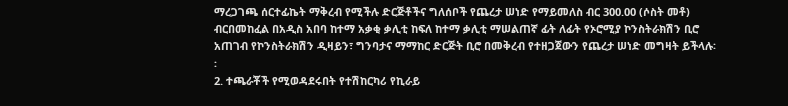ማረጋገጫ ሰርተፊኬት ማቅረብ የሚችሉ ድርጅቶችና ግለሰቦች የጨረታ ሠነድ የማይመለስ ብር 300.00 (ሶስት መቶ) ብርበመከፈል በአዲስ አበባ ከተማ አቃቂ ቃሊቲ ከፍለ ከተማ ቃሊቲ ማሠልጠኛ ፊት ለፊት የኦሮሚያ ኮንስትራክሽን ቢሮ አጠገብ የኮንስትራክሽን ዲዛይን፣ ግንባታና ማማከር ድርጅት ቢሮ በመቅረብ የተዘጋጀውን የጨረታ ሠነድ መግዛት ይችላሉ፡፡
2. ተጫራቾች የሚወዳደሩበት የተሽከርካሪ የኪራይ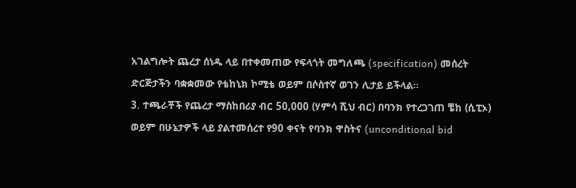አገልግሎት ጨረታ ሰነዱ ላይ በተቀመጠው የፍላጎት መግለጫ (specification) መሰረት ድርጅታችን ባቋቋመው የቴከኒክ ኮሚቴ ወይም በሶስተኛ ወገን ሊታይ ይችላል፡፡
3. ተጫራቾች የጨረታ ማስከበሪያ ብር 50,000 (ሃምሳ ሺህ ብር) በባንክ የተረጋገጠ ቼከ (ሲፒኦ) ወይም በሁኔታዎች ላይ ያልተመሰረተ የ90 ቀናት የባንክ ዋስትና (unconditional bid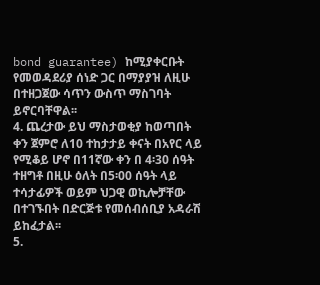bond guarantee) ከሚያቀርቡት የመወዳደሪያ ሰነድ ጋር በማያያዝ ለዚሁ በተዘጋጀው ሳጥን ውስጥ ማስገባት ይኖርባቸዋል፡፡
4. ጨረታው ይህ ማስታወቂያ ከወጣበት ቀን ጀምሮ ለ10 ተከታታይ ቀናት በአየር ላይ የሚቆይ ሆኖ በ11ኛው ቀን በ 4፡30 ሰዓት ተዘግቶ በዚሁ ዕለት በ5፡00 ሰዓት ላይ ተሳታፊዎች ወይም ህጋዊ ወኪሎቻቸው በተገኙበት በድርጅቱ የመሰብሰቢያ አዳራሽ ይከፈታል፡፡
5.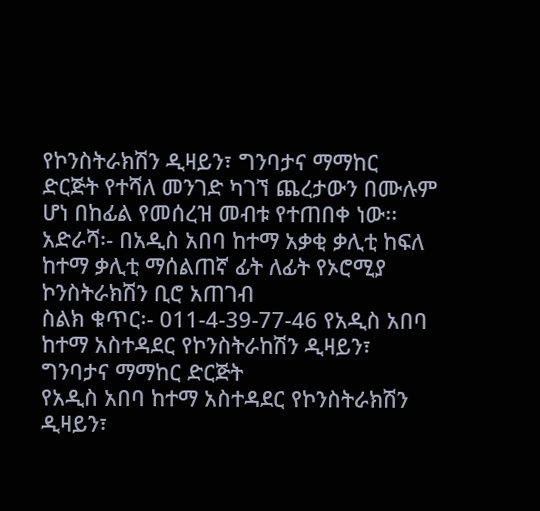የኮንስትራክሽን ዲዛይን፣ ግንባታና ማማከር ድርጅት የተሻለ መንገድ ካገኘ ጨረታውን በሙሉም ሆነ በከፊል የመሰረዝ መብቱ የተጠበቀ ነው፡፡
አድራሻ፡- በአዲስ አበባ ከተማ አቃቂ ቃሊቲ ከፍለ ከተማ ቃሊቲ ማሰልጠኛ ፊት ለፊት የኦሮሚያ ኮንስትራክሽን ቢሮ አጠገብ
ስልክ ቁጥር፡- 011-4-39-77-46 የአዲስ አበባ ከተማ አስተዳደር የኮንስትራከሽን ዲዛይን፣ ግንባታና ማማከር ድርጅት
የአዲስ አበባ ከተማ አስተዳደር የኮንስትራክሽን ዲዛይን፣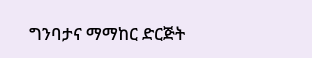ግንባታና ማማከር ድርጅት